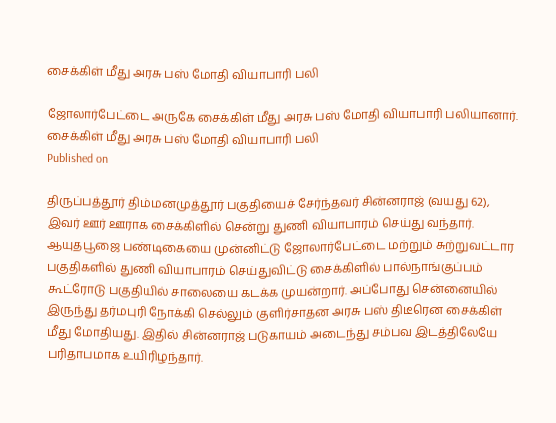சைக்கிள் மீது அரசு பஸ் மோதி வியாபாரி பலி

ஜோலார்பேட்டை அருகே சைக்கிள் மீது அரசு பஸ் மோதி வியாபாரி பலியானார்.
சைக்கிள் மீது அரசு பஸ் மோதி வியாபாரி பலி
Published on

திருப்பத்தூர் திம்மனமுத்தூர் பகுதியைச் சேர்ந்தவர் சின்னராஜ் (வயது 62), இவர் ஊர் ஊராக சைக்கிளில் சென்று துணி வியாபாரம் செய்து வந்தார். ஆயுதபூஜை பண்டிகையை முன்னிட்டு ஜோலார்பேட்டை மற்றும் சுற்றுவட்டார பகுதிகளில் துணி வியாபாரம் செய்துவிட்டு சைக்கிளில் பால்நாங்குப்பம் கூட்ரோடு பகுதியில் சாலையை கடக்க முயன்றார். அப்போது சென்னையில் இருந்து தர்மபுரி நோக்கி செல்லும் குளிர்சாதன அரசு பஸ் திடீரென சைக்கிள் மீது மோதியது. இதில் சின்னராஜ் படுகாயம் அடைந்து சம்பவ இடத்திலேயே பரிதாபமாக உயிரிழந்தார்.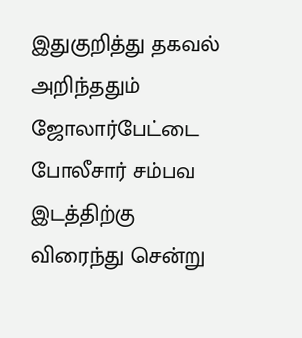இதுகுறித்து தகவல் அறிந்ததும் ஜோலார்பேட்டை போலீசார் சம்பவ இடத்திற்கு விரைந்து சென்று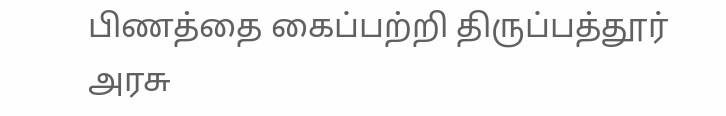பிணத்தை கைப்பற்றி திருப்பத்தூர் அரசு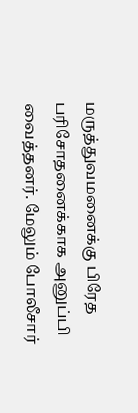மருத்துவமனைக்கு பிரேத பரிசோதனைக்காக அனுப்பி வைத்தனர். மேலும் போலீசார்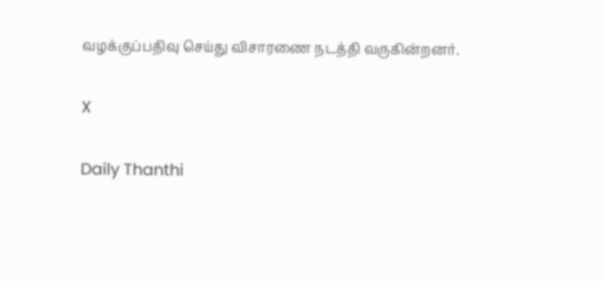வழக்குப்பதிவு செய்து விசாரணை நடத்தி வருகின்றனர்.

X

Daily Thanthi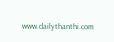www.dailythanthi.com